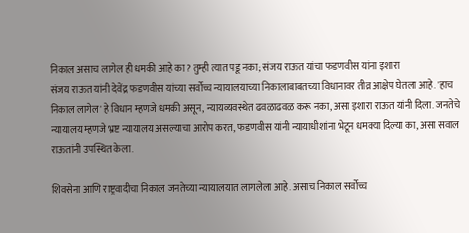निकाल असाच लागेल ही धमकी आहे का? तुम्ही त्यात पडू नका; संजय राऊत यांचा फडणवीस यांना इशारा
संजय राऊत यांनी देवेंद्र फडणवीस यांच्या सर्वोच्च न्यायालयाच्या निकालाबाबतच्या विधानावर तीव्र आक्षेप घेतला आहे. 'हाच निकाल लागेल' हे विधान म्हणजे धमकी असून, न्यायव्यवस्थेत ढवळाढवळ करू नका, असा इशारा राऊत यांनी दिला. जनतेचे न्यायालय म्हणजे भ्रष्ट न्यायालय असल्याचा आरोप करत, फडणवीस यांनी न्यायाधीशांना भेटून धमक्या दिल्या का, असा सवाल राऊतांनी उपस्थित केला.

शिवसेना आणि राष्ट्रवादीचा निकाल जनतेच्या न्यायालयात लागलेला आहे. असाच निकाल सर्वोच्च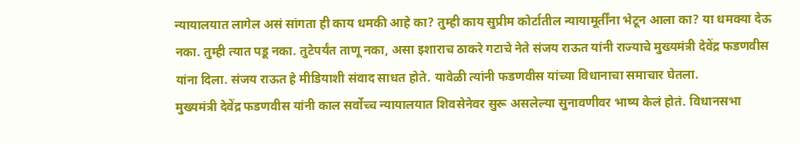न्यायालयात लागेल असं सांगता ही काय धमकी आहे का? तुम्ही काय सुप्रीम कोर्टातील न्यायामूर्तींना भेटून आला का? या धमक्या देऊ नका. तुम्ही त्यात पडू नका. तुटेपर्यंत ताणू नका, असा इशाराच ठाकरे गटाचे नेते संजय राऊत यांनी राज्याचे मुख्यमंत्री देवेंद्र फडणवीस यांना दिला. संजय राऊत हे मीडियाशी संवाद साधत होते. यावेळी त्यांनी फडणवीस यांच्या विधानाचा समाचार घेतला.
मुख्यमंत्री देवेंद्र फडणवीस यांनी काल सर्वोच्च न्यायालयात शिवसेनेवर सुरू असलेल्या सुनावणीवर भाष्य केलं होतं. विधानसभा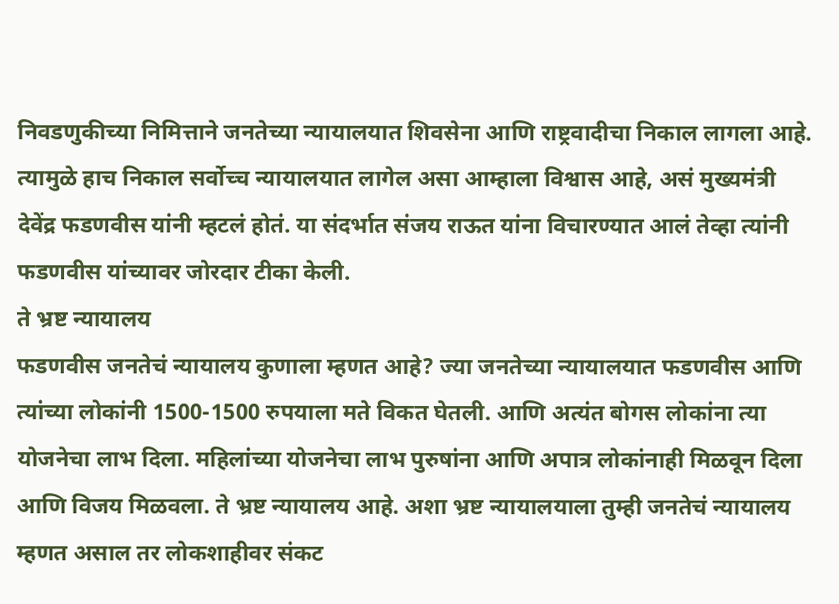निवडणुकीच्या निमित्ताने जनतेच्या न्यायालयात शिवसेना आणि राष्ट्रवादीचा निकाल लागला आहे. त्यामुळे हाच निकाल सर्वोच्च न्यायालयात लागेल असा आम्हाला विश्वास आहे, असं मुख्यमंत्री देवेंद्र फडणवीस यांनी म्हटलं होतं. या संदर्भात संजय राऊत यांना विचारण्यात आलं तेव्हा त्यांनी फडणवीस यांच्यावर जोरदार टीका केली.
ते भ्रष्ट न्यायालय
फडणवीस जनतेचं न्यायालय कुणाला म्हणत आहे? ज्या जनतेच्या न्यायालयात फडणवीस आणि त्यांच्या लोकांनी 1500-1500 रुपयाला मते विकत घेतली. आणि अत्यंत बोगस लोकांना त्या योजनेचा लाभ दिला. महिलांच्या योजनेचा लाभ पुरुषांना आणि अपात्र लोकांनाही मिळवून दिला आणि विजय मिळवला. ते भ्रष्ट न्यायालय आहे. अशा भ्रष्ट न्यायालयाला तुम्ही जनतेचं न्यायालय म्हणत असाल तर लोकशाहीवर संकट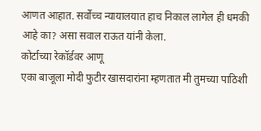आणत आहात. सर्वोच्च न्यायालयात हाच निकाल लागेल ही धमकी आहे का? असा सवाल राऊत यांनी केला.
कोर्टाच्या रेकॉर्डवर आणू
एका बाजूला मोदी फुटीर खासदारांना म्हणतात मी तुमच्या पाठिशी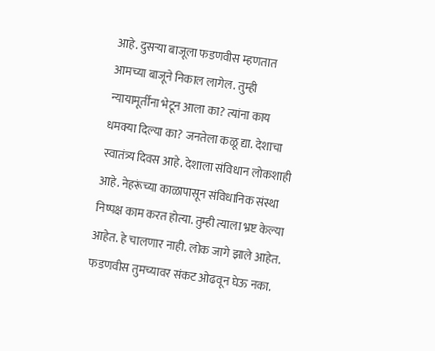आहे. दुसऱ्या बाजूला फडणवीस म्हणतात आमच्या बाजूने निकाल लागेल. तुम्ही न्यायामूर्तींना भेटून आला का? त्यांना काय धमक्या दिल्या का? जनतेला कळू द्या. देशाचा स्वातंत्र्य दिवस आहे. देशाला संविधान लोकशाही आहे. नेहरूंच्या काळापासून संविधानिक संस्था निष्पक्ष काम करत होत्या. तुम्ही त्याला भ्रष्ट केल्या आहेत. हे चालणार नाही. लोक जागे झाले आहेत. फडणवीस तुमच्यावर संकट ओढवून घेऊ नका.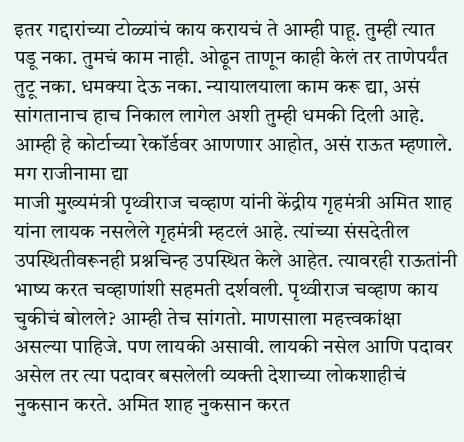इतर गद्दारांच्या टोळ्यांचं काय करायचं ते आम्ही पाहू. तुम्ही त्यात पडू नका. तुमचं काम नाही. ओढून ताणून काही केलं तर ताणेपर्यंत तुटू नका. धमक्या देऊ नका. न्यायालयाला काम करू द्या, असं सांगतानाच हाच निकाल लागेल अशी तुम्ही धमकी दिली आहे. आम्ही हे कोर्टाच्या रेकॉर्डवर आणणार आहोत, असं राऊत म्हणाले.
मग राजीनामा द्या
माजी मुख्यमंत्री पृथ्वीराज चव्हाण यांनी केंद्रीय गृहमंत्री अमित शाह यांना लायक नसलेले गृहमंत्री म्हटलं आहे. त्यांच्या संसदेतील उपस्थितीवरूनही प्रश्नचिन्ह उपस्थित केले आहेत. त्यावरही राऊतांनी भाष्य करत चव्हाणांशी सहमती दर्शवली. पृथ्वीराज चव्हाण काय चुकीचं बोलले? आम्ही तेच सांगतो. माणसाला महत्त्वकांक्षा असल्या पाहिजे. पण लायकी असावी. लायकी नसेल आणि पदावर असेल तर त्या पदावर बसलेली व्यक्ती देशाच्या लोकशाहीचं नुकसान करते. अमित शाह नुकसान करत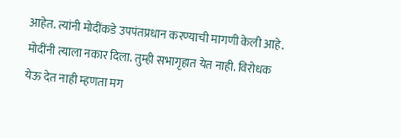आहेत. त्यांनी मोदींकडे उपपंतप्रधान करण्याची मागणी केली आहे. मोदींनी त्याला नकार दिला. तुम्ही सभागृहात येत नाही. विरोधक येऊ देत नाही म्हणता मग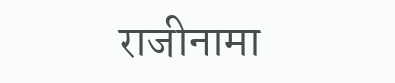राजीनामा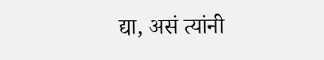द्या, असं त्यांनी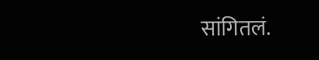सांगितलं.